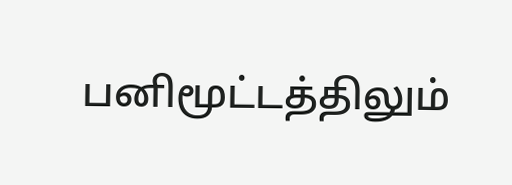பனிமூட்டத்திலும்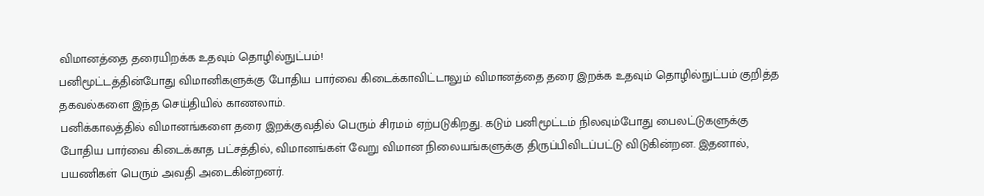விமானத்தை தரையிறக்க உதவும் தொழில்நுட்பம்!
பனிமூட்டத்தின்போது விமானிகளுக்கு போதிய பார்வை கிடைக்காவிட்டாலும் விமானத்தை தரை இறக்க உதவும் தொழில்நுட்பம் குறித்த தகவல்களை இந்த செய்தியில் காணலாம்.
பனிக்காலத்தில் விமானங்களை தரை இறக்குவதில் பெரும் சிரமம் ஏற்படுகிறது. கடும் பனிமூட்டம் நிலவும்போது பைலட்டுகளுக்கு போதிய பார்வை கிடைக்காத பட்சத்தில், விமானங்கள் வேறு விமான நிலையங்களுக்கு திருப்பிவிடப்பட்டு விடுகின்றன. இதனால், பயணிகள் பெரும் அவதி அடைகின்றனர்.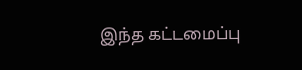இந்த கட்டமைப்பு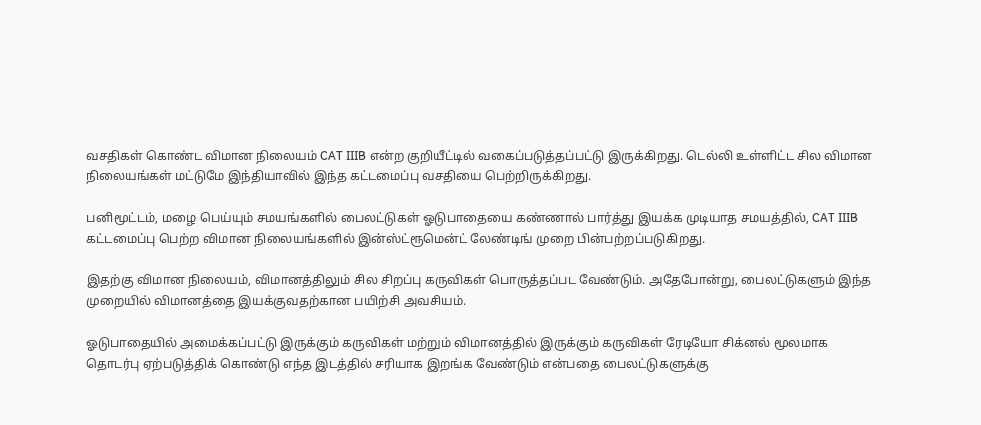வசதிகள் கொண்ட விமான நிலையம் CAT IIIB என்ற குறியீட்டில் வகைப்படுத்தப்பட்டு இருக்கிறது. டெல்லி உள்ளிட்ட சில விமான நிலையங்கள் மட்டுமே இந்தியாவில் இந்த கட்டமைப்பு வசதியை பெற்றிருக்கிறது.

பனிமூட்டம், மழை பெய்யும் சமயங்களில் பைலட்டுகள் ஓடுபாதையை கண்ணால் பார்த்து இயக்க முடியாத சமயத்தில், CAT IIIB கட்டமைப்பு பெற்ற விமான நிலையங்களில் இன்ஸ்ட்ரூமென்ட் லேண்டிங் முறை பின்பற்றப்படுகிறது.

இதற்கு விமான நிலையம், விமானத்திலும் சில சிறப்பு கருவிகள் பொருத்தப்பட வேண்டும். அதேபோன்று, பைலட்டுகளும் இந்த முறையில் விமானத்தை இயக்குவதற்கான பயிற்சி அவசியம்.

ஓடுபாதையில் அமைக்கப்பட்டு இருக்கும் கருவிகள் மற்றும் விமானத்தில் இருக்கும் கருவிகள் ரேடியோ சிக்னல் மூலமாக தொடர்பு ஏற்படுத்திக் கொண்டு எந்த இடத்தில் சரியாக இறங்க வேண்டும் என்பதை பைலட்டுகளுக்கு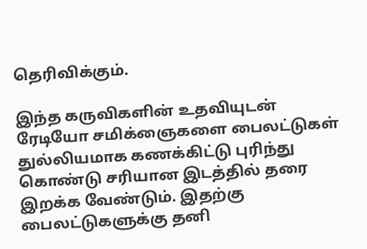தெரிவிக்கும்.

இந்த கருவிகளின் உதவியுடன் ரேடியோ சமிக்ஞைகளை பைலட்டுகள் துல்லியமாக கணக்கிட்டு புரிந்து கொண்டு சரியான இடத்தில் தரை இறக்க வேண்டும். இதற்கு பைலட்டுகளுக்கு தனி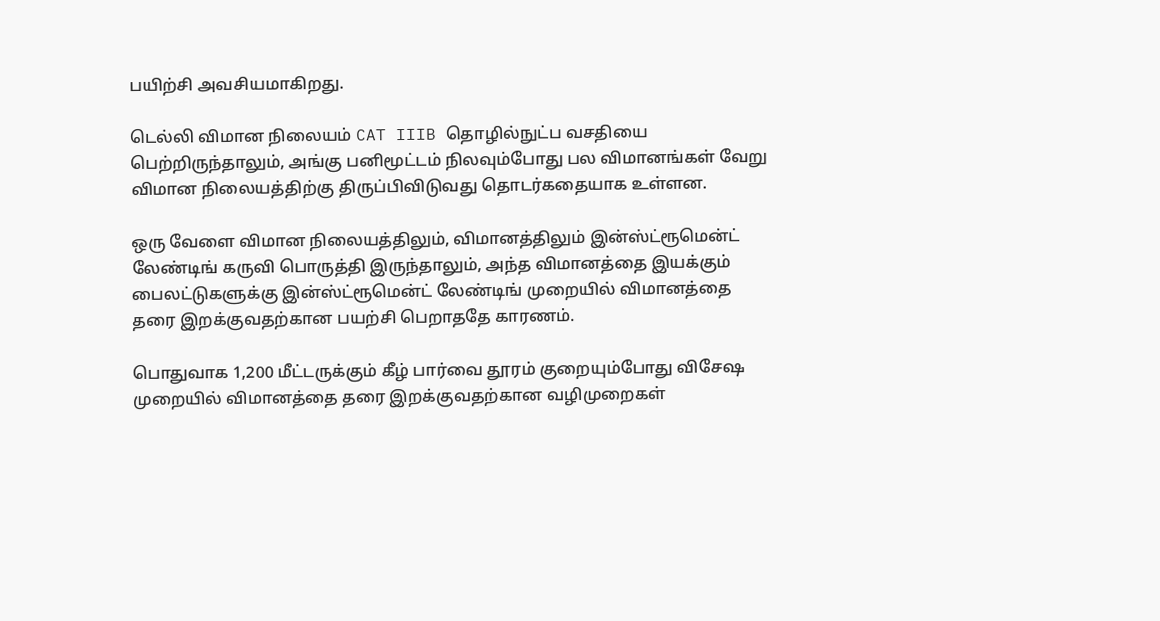பயிற்சி அவசியமாகிறது.

டெல்லி விமான நிலையம் CAT IIIB தொழில்நுட்ப வசதியை பெற்றிருந்தாலும், அங்கு பனிமூட்டம் நிலவும்போது பல விமானங்கள் வேறு விமான நிலையத்திற்கு திருப்பிவிடுவது தொடர்கதையாக உள்ளன.

ஒரு வேளை விமான நிலையத்திலும், விமானத்திலும் இன்ஸ்ட்ரூமென்ட் லேண்டிங் கருவி பொருத்தி இருந்தாலும், அந்த விமானத்தை இயக்கும் பைலட்டுகளுக்கு இன்ஸ்ட்ரூமென்ட் லேண்டிங் முறையில் விமானத்தை தரை இறக்குவதற்கான பயற்சி பெறாததே காரணம்.

பொதுவாக 1,200 மீட்டருக்கும் கீழ் பார்வை தூரம் குறையும்போது விசேஷ முறையில் விமானத்தை தரை இறக்குவதற்கான வழிமுறைகள்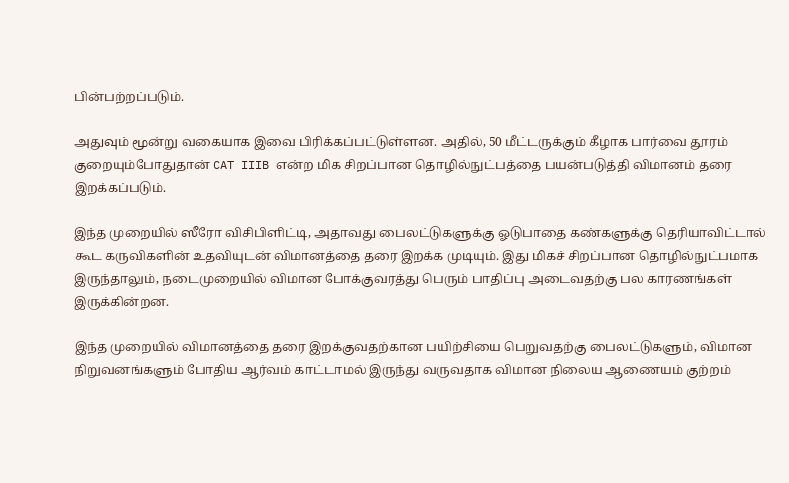பின்பற்றப்படும்.

அதுவும் மூன்று வகையாக இவை பிரிக்கப்பட்டுள்ளன. அதில், 50 மீட்டருக்கும் கீழாக பார்வை தூரம் குறையும்போதுதான் CAT IIIB என்ற மிக சிறப்பான தொழில்நுட்பத்தை பயன்படுத்தி விமானம் தரை இறக்கப்படும்.

இந்த முறையில் ஸீரோ விசிபிளிட்டி, அதாவது பைலட்டுகளுக்கு ஓடுபாதை கண்களுக்கு தெரியாவிட்டால் கூட கருவிகளின் உதவியுடன் விமானத்தை தரை இறக்க முடியும். இது மிகச் சிறப்பான தொழில்நுட்பமாக இருந்தாலும், நடைமுறையில் விமான போக்குவரத்து பெரும் பாதிப்பு அடைவதற்கு பல காரணங்கள் இருக்கின்றன.

இந்த முறையில் விமானத்தை தரை இறக்குவதற்கான பயிற்சியை பெறுவதற்கு பைலட்டுகளும், விமான நிறுவனங்களும் போதிய ஆர்வம் காட்டாமல் இருந்து வருவதாக விமான நிலைய ஆணையம் குற்றம்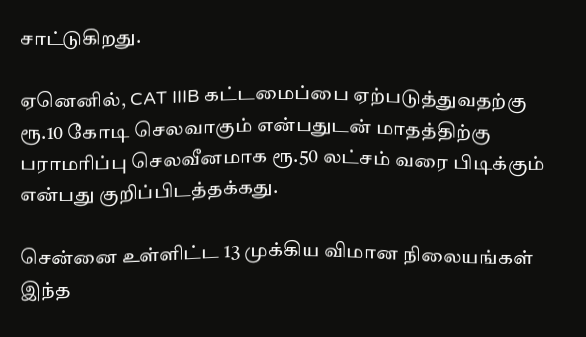சாட்டுகிறது.

ஏனெனில், CAT IIIB கட்டமைப்பை ஏற்படுத்துவதற்கு ரூ.10 கோடி செலவாகும் என்பதுடன் மாதத்திற்கு பராமரிப்பு செலவீனமாக ரூ.50 லட்சம் வரை பிடிக்கும் என்பது குறிப்பிடத்தக்கது.

சென்னை உள்ளிட்ட 13 முக்கிய விமான நிலையங்கள் இந்த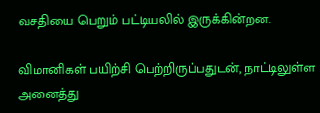வசதியை பெறும் பட்டியலில் இருக்கின்றன.

விமானிகள் பயிற்சி பெற்றிருப்பதுடன், நாட்டிலுள்ள அனைத்து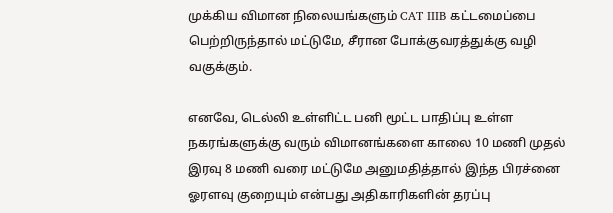முக்கிய விமான நிலையங்களும் CAT IIIB கட்டமைப்பை பெற்றிருந்தால் மட்டுமே, சீரான போக்குவரத்துக்கு வழி வகுக்கும்.

எனவே, டெல்லி உள்ளிட்ட பனி மூட்ட பாதிப்பு உள்ள நகரங்களுக்கு வரும் விமானங்களை காலை 10 மணி முதல் இரவு 8 மணி வரை மட்டுமே அனுமதித்தால் இந்த பிரச்னை ஓரளவு குறையும் என்பது அதிகாரிகளின் தரப்பு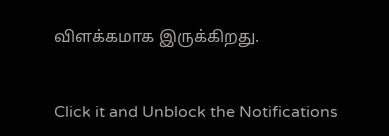விளக்கமாக இருக்கிறது.


Click it and Unblock the Notifications